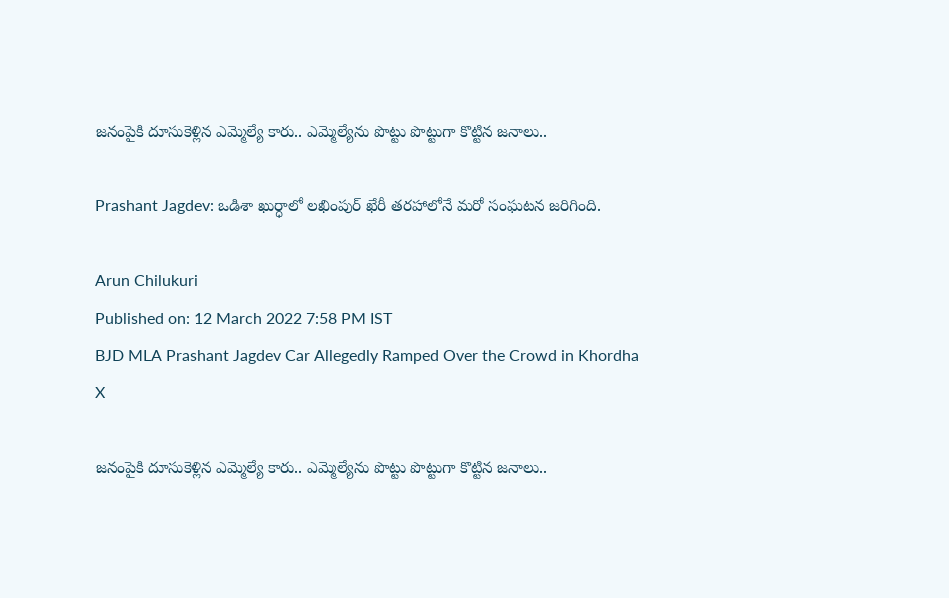జనంపైకి దూసుకెళ్లిన ఎమ్మెల్యే కారు.. ఎమ్మెల్యేను పొట్టు పొట్టుగా కొట్టిన జనాలు..

Prashant Jagdev: ఒడిశా ఖుర్ధాలో లఖింపుర్ ఖేరీ తరహాలోనే మరో సంఘటన జరిగింది.

Arun Chilukuri
Published on: 12 March 2022 7:58 PM IST
BJD MLA Prashant Jagdev Car Allegedly Ramped Over the Crowd in Khordha
X

జనంపైకి దూసుకెళ్లిన ఎమ్మెల్యే కారు.. ఎమ్మెల్యేను పొట్టు పొట్టుగా కొట్టిన జనాలు..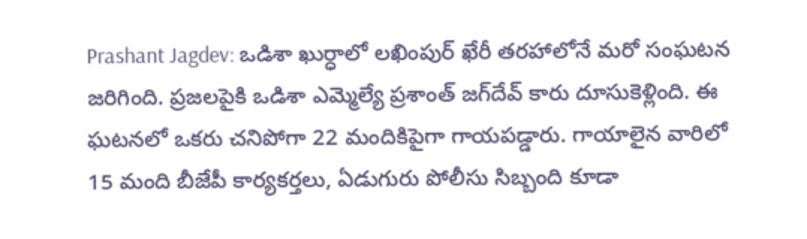Prashant Jagdev: ఒడిశా ఖుర్ధాలో లఖింపుర్ ఖేరీ తరహాలోనే మరో సంఘటన జరిగింది. ప్రజలపైకి ఒడిశా ఎమ్మెల్యే ప్రశాంత్ జగ్‌దేవ్ కారు దూసుకెళ్లింది. ఈ ఘటనలో ఒకరు చనిపోగా 22 మందికిపైగా గాయపడ్డారు. గాయాలైన వారిలో 15 మంది బీజేపీ కార్యకర్తలు, ఏడుగురు పోలీసు సిబ్బంది కూడా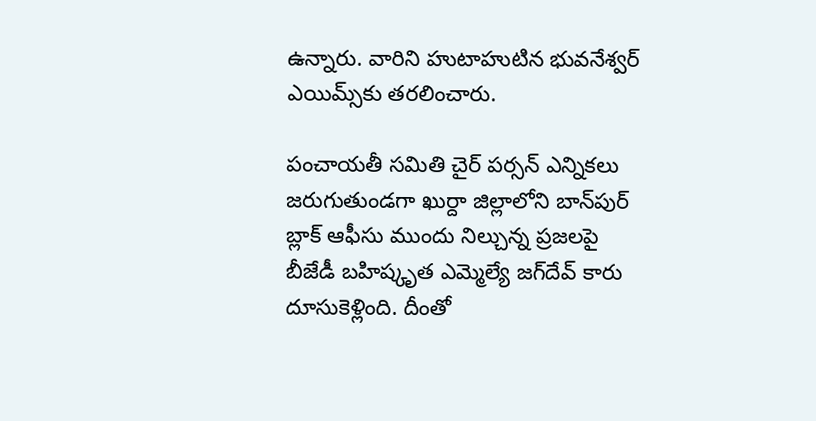ఉన్నారు. వారిని హుటాహుటిన భువనేశ్వర్ ఎయిమ్స్‌కు తరలించారు.

పంచాయతీ సమితి చైర్ పర్సన్ ఎన్నికలు జరుగుతుండగా ఖుర్దా జిల్లాలోని బాన్‌పుర్ బ్లాక్ ఆఫీసు ముందు నిల్చున్న ప్రజలపై బీజేడీ బహిష్కృత ఎమ్మెల్యే జగ్‌దేవ్ కారు దూసుకెళ్లింది. దీంతో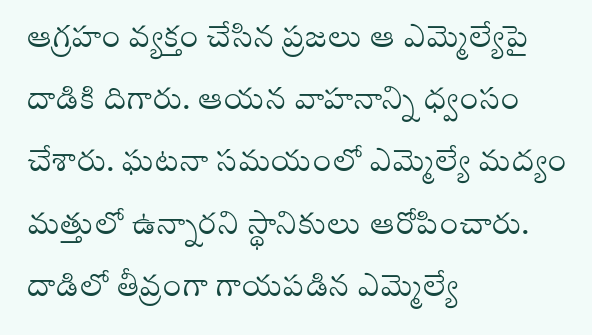ఆగ్రహం వ్యక్తం చేసిన ప్రజలు ఆ ఎమ్మెల్యేపై దాడికి దిగారు. ఆయన వాహనాన్ని ధ్వంసం చేశారు. ఘటనా సమయంలో ఎమ్మెల్యే మద్యం మత్తులో ఉన్నారని స్థానికులు ఆరోపించారు. దాడిలో తీవ్రంగా గాయపడిన ఎమ్మెల్యే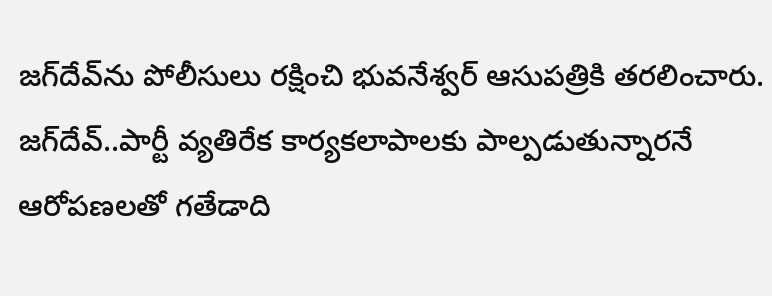జగ్‌దేవ్‌ను పోలీసులు రక్షించి భువనేశ్వర్ ఆసుపత్రికి తరలించారు. జగ్‌దేవ్..పార్టీ వ్యతిరేక కార్యకలాపాలకు పాల్పడుతున్నారనే ఆరోపణలతో గతేడాది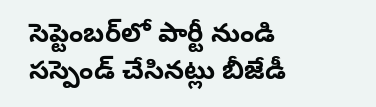సెప్టెంబర్‌లో పార్టీ నుండి సస్పెండ్ చేసినట్లు బీజేడీ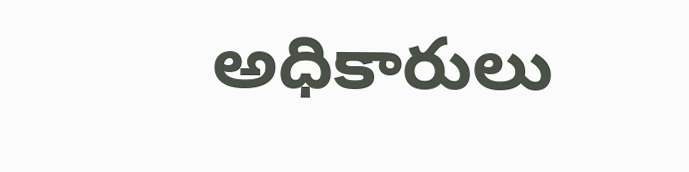అధికారులు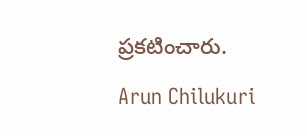ప్రకటించారు.

Arun Chilukuri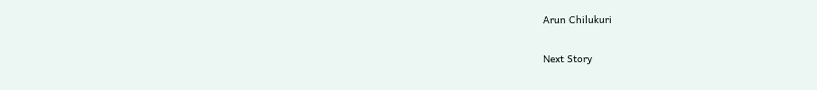Arun Chilukuri

Next Story